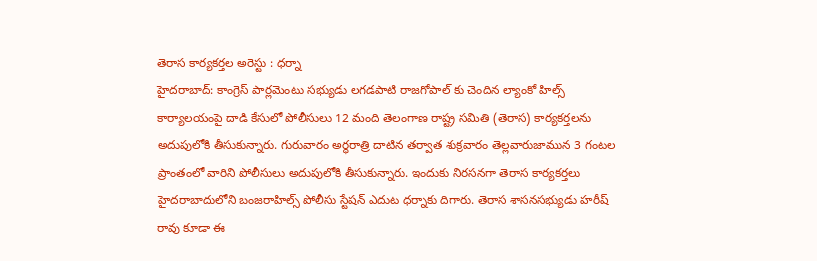తెరాస కార్యకర్తల అరెస్టు : ధర్నా
హైదరాబాద్: కాంగ్రెస్ పార్లమెంటు సభ్యుడు లగడపాటి రాజగోపాల్ కు చెందిన ల్యాంకో హిల్స్ కార్యాలయంపై దాడి కేసులో పోలీసులు 12 మంది తెలంగాణ రాష్ట్ర సమితి (తెరాస) కార్యకర్తలను అదుపులోకి తీసుకున్నారు. గురువారం అర్థరాత్రి దాటిన తర్వాత శుక్రవారం తెల్లవారుజామున 3 గంటల ప్రాంతంలో వారిని పోలీసులు అదుపులోకి తీసుకున్నారు. ఇందుకు నిరసనగా తెరాస కార్యకర్తలు హైదరాబాదులోని బంజరాహిల్స్ పోలీసు స్టేషన్ ఎదుట ధర్నాకు దిగారు. తెరాస శాసనసభ్యుడు హరీష్ రావు కూడా ఈ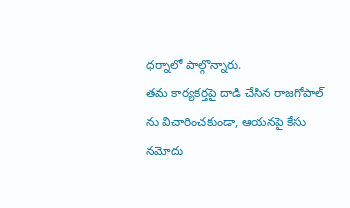ధర్నాలో పాల్గొన్నారు.
తమ కార్యకర్తపై దాడి చేసిన రాజగోపాల్ ను విచారించకుండా, ఆయనపై కేసు నమోదు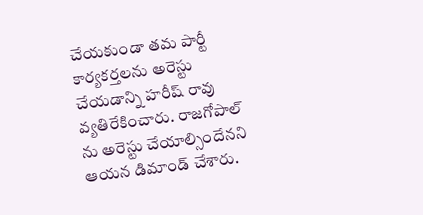చేయకుండా తమ పార్టీ కార్యకర్తలను అరెస్టు చేయడాన్ని హరీష్ రావు వ్యతిరేకించారు. రాజగోపాల్ ను అరెస్టు చేయాల్సిందేనని ఆయన డిమాండ్ చేశారు.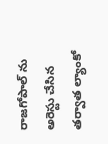రాజగోపాల్ ను అరెస్టు చేసిన తర్వాత ల్యాంకో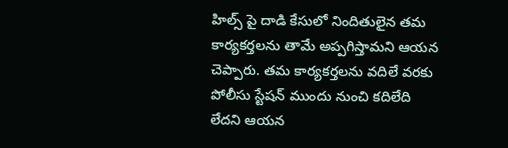హిల్స్ పై దాడి కేసులో నిందితులైన తమ కార్యకర్తలను తామే అప్పగిస్తామని ఆయన చెప్పారు. తమ కార్యకర్తలను వదిలే వరకు పోలీసు స్టేషన్ ముందు నుంచి కదిలేది లేదని ఆయన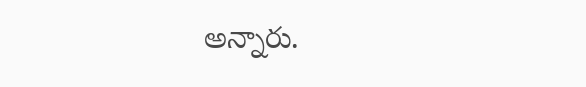అన్నారు.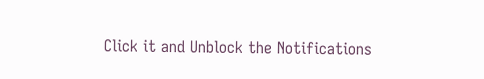Click it and Unblock the Notifications